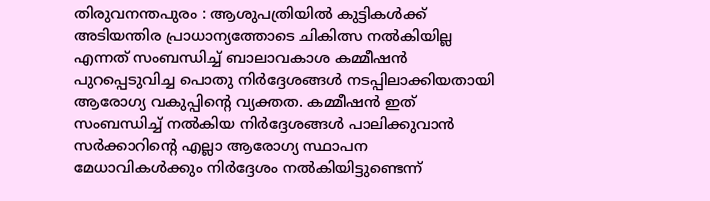തിരുവനന്തപുരം : ആശുപത്രിയിൽ കുട്ടികൾക്ക് അടിയന്തിര പ്രാധാന്യത്തോടെ ചികിത്സ നൽകിയില്ല എന്നത് സംബന്ധിച്ച് ബാലാവകാശ കമ്മീഷൻ പുറപ്പെടുവിച്ച പൊതു നിർദ്ദേശങ്ങൾ നടപ്പിലാക്കിയതായി ആരോഗ്യ വകുപ്പിന്റെ വ്യക്തത. കമ്മീഷൻ ഇത് സംബന്ധിച്ച് നൽകിയ നിർദ്ദേശങ്ങൾ പാലിക്കുവാൻ സർക്കാറിന്റെ എല്ലാ ആരോഗ്യ സ്ഥാപന മേധാവികൾക്കും നിർദ്ദേശം നൽകിയിട്ടുണ്ടെന്ന്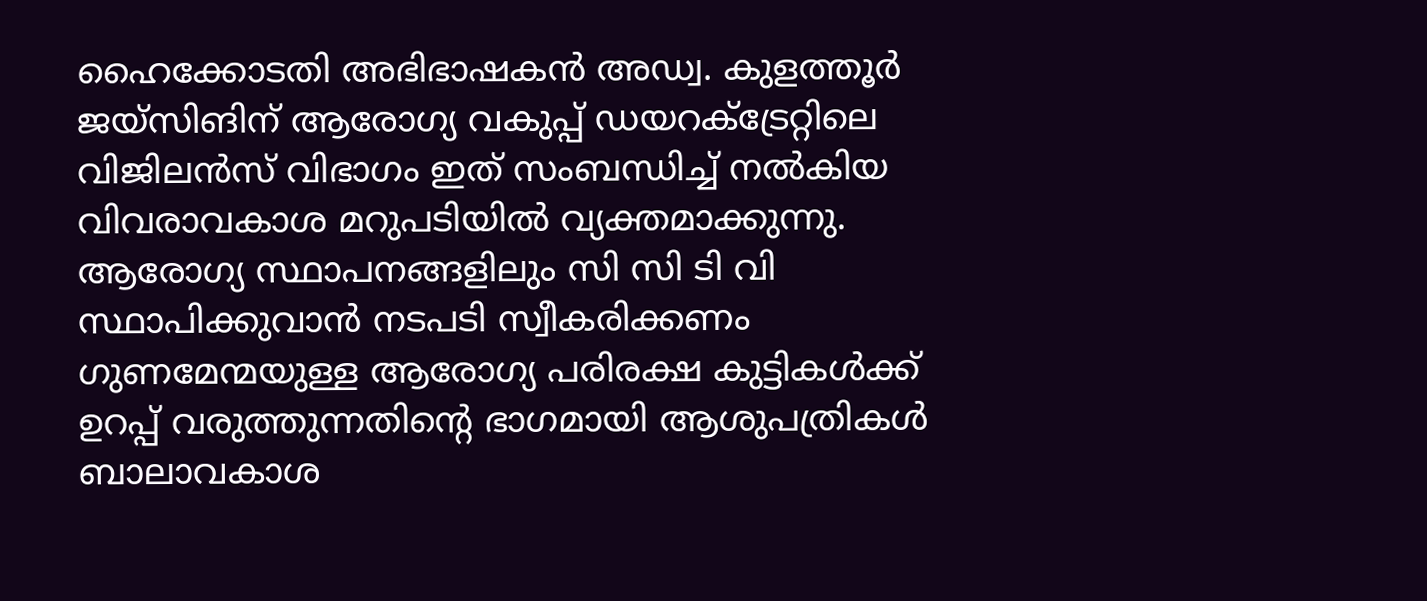ഹൈക്കോടതി അഭിഭാഷകൻ അഡ്വ. കുളത്തൂർ ജയ്സിങിന് ആരോഗ്യ വകുപ്പ് ഡയറക്ട്രേറ്റിലെ വിജിലൻസ് വിഭാഗം ഇത് സംബന്ധിച്ച് നൽകിയ വിവരാവകാശ മറുപടിയിൽ വ്യക്തമാക്കുന്നു.
ആരോഗ്യ സ്ഥാപനങ്ങളിലും സി സി ടി വി സ്ഥാപിക്കുവാൻ നടപടി സ്വീകരിക്കണം
ഗുണമേന്മയുള്ള ആരോഗ്യ പരിരക്ഷ കുട്ടികൾക്ക് ഉറപ്പ് വരുത്തുന്നതിന്റെ ഭാഗമായി ആശുപത്രികൾ ബാലാവകാശ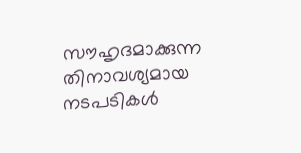സൗഹൃദമാക്കുന്ന തിനാവശ്യമായ നടപടികൾ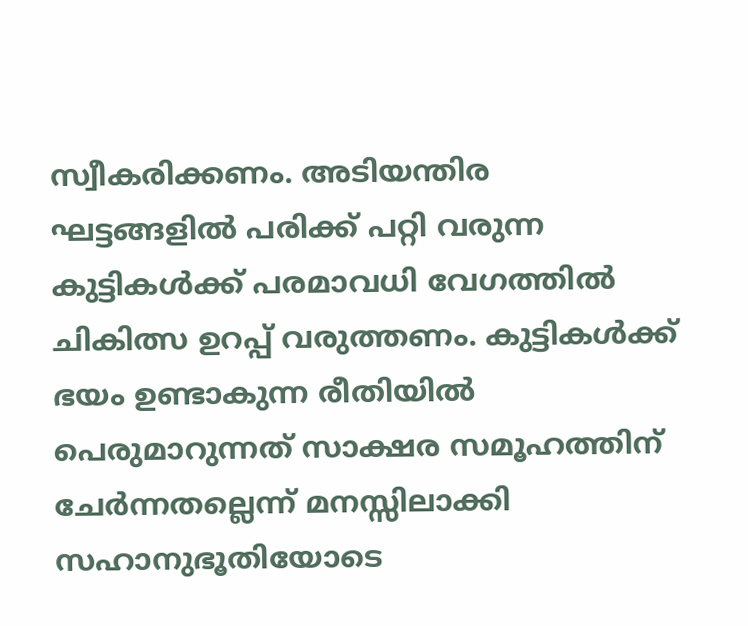സ്വീകരിക്കണം. അടിയന്തിര ഘട്ടങ്ങളിൽ പരിക്ക് പറ്റി വരുന്ന കുട്ടികൾക്ക് പരമാവധി വേഗത്തിൽ ചികിത്സ ഉറപ്പ് വരുത്തണം. കുട്ടികൾക്ക് ഭയം ഉണ്ടാകുന്ന രീതിയിൽ പെരുമാറുന്നത് സാക്ഷര സമൂഹത്തിന് ചേർന്നതല്ലെന്ന് മനസ്സിലാക്കി സഹാനുഭൂതിയോടെ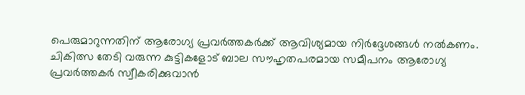പെരുമാറുന്നതിന് ആരോഗ്യ പ്രവർത്തകർക്ക് ആവിശ്യമായ നിർദ്ദേശങ്ങൾ നൽകണം. ചികിത്സ തേടി വരുന്ന കുട്ടികളോട് ബാല സൗഹൃതപരമായ സമീപനം ആരോഗ്യ പ്രവർത്തകർ സ്വീകരിക്കുവാൻ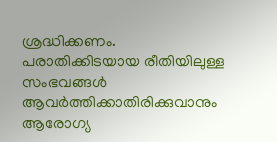ശ്രദ്ധിക്കണം. പരാതിക്കിടയായ രീതിയിലുള്ള സംഭവങ്ങൾ ആവർത്തിക്കാതിരിക്കുവാനും ആരോഗ്യ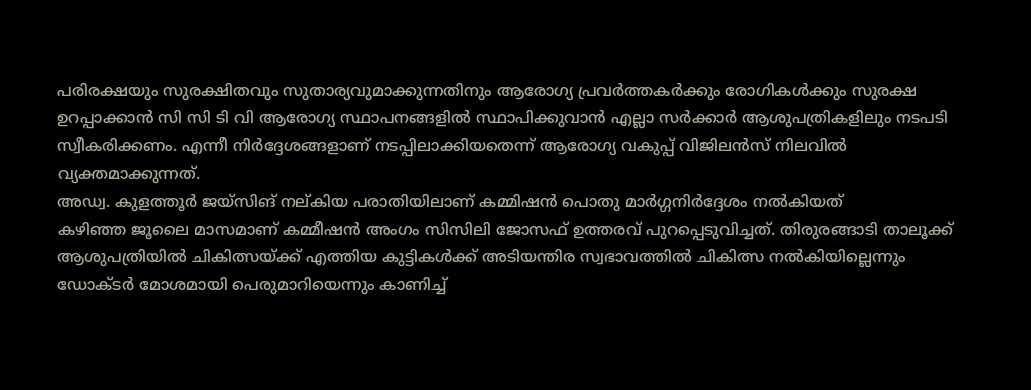പരിരക്ഷയും സുരക്ഷിതവും സുതാര്യവുമാക്കുന്നതിനും ആരോഗ്യ പ്രവർത്തകർക്കും രോഗികൾക്കും സുരക്ഷ ഉറപ്പാക്കാൻ സി സി ടി വി ആരോഗ്യ സ്ഥാപനങ്ങളിൽ സ്ഥാപിക്കുവാൻ എല്ലാ സർക്കാർ ആശുപത്രികളിലും നടപടി സ്വീകരിക്കണം. എന്നീ നിർദ്ദേശങ്ങളാണ് നടപ്പിലാക്കിയതെന്ന് ആരോഗ്യ വകുപ്പ് വിജിലൻസ് നിലവിൽ വ്യക്തമാക്കുന്നത്.
അഡ്വ. കുളത്തൂർ ജയ്സിങ് നല്കിയ പരാതിയിലാണ് കമ്മിഷൻ പൊതു മാർഗ്ഗനിർദ്ദേശം നൽകിയത്
കഴിഞ്ഞ ജൂലൈ മാസമാണ് കമ്മീഷൻ അംഗം സിസിലി ജോസഫ് ഉത്തരവ് പുറപ്പെടുവിച്ചത്. തിരുരങ്ങാടി താലൂക്ക് ആശുപത്രിയിൽ ചികിത്സയ്ക്ക് എത്തിയ കുട്ടികൾക്ക് അടിയന്തിര സ്വഭാവത്തിൽ ചികിത്സ നൽകിയില്ലെന്നും ഡോക്ടർ മോശമായി പെരുമാറിയെന്നും കാണിച്ച്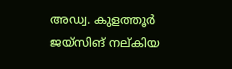അഡ്വ. കുളത്തൂർ ജയ്സിങ് നല്കിയ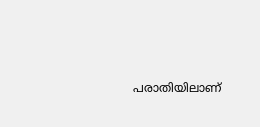പരാതിയിലാണ്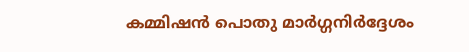കമ്മിഷൻ പൊതു മാർഗ്ഗനിർദ്ദേശം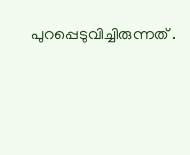പുറപ്പെടുവിച്ചിരുന്നത് .